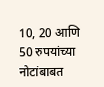10, 20 आणि 50 रुपयांच्या नोटांबाबत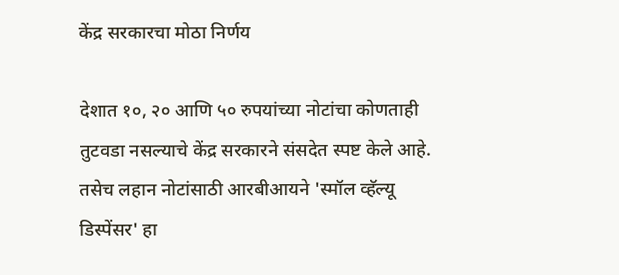केंद्र सरकारचा मोठा निर्णय

देशात १०, २० आणि ५० रुपयांच्या नोटांचा कोणताही तुटवडा नसल्याचे केंद्र सरकारने संसदेत स्पष्ट केले आहे. तसेच लहान नोटांसाठी आरबीआयने 'स्मॉल व्हॅल्यू डिस्पेंसर' हा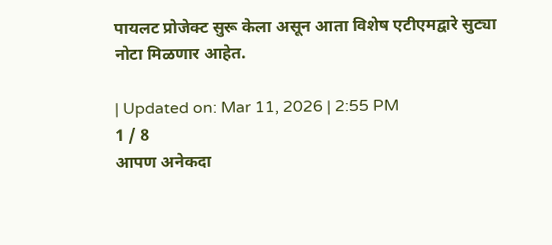पायलट प्रोजेक्ट सुरू केला असून आता विशेष एटीएमद्वारे सुट्या नोटा मिळणार आहेत.

| Updated on: Mar 11, 2026 | 2:55 PM
1 / 8
आपण अनेकदा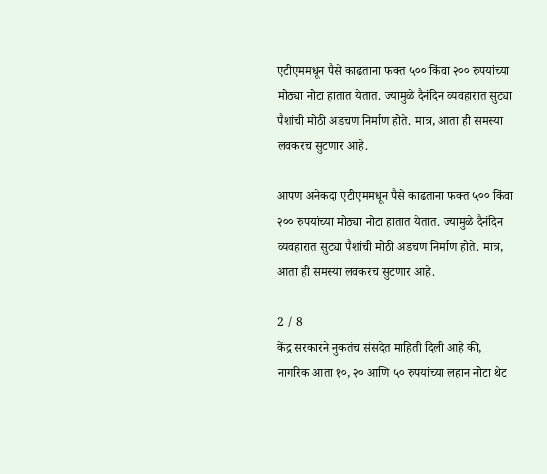एटीएममधून पैसे काढताना फक्त ५०० किंवा २०० रुपयांच्या मोठ्या नोटा हातात येतात. ज्यामुळे दैनंदिन व्यवहारात सुट्या पैशांची मोठी अडचण निर्माण होते. मात्र, आता ही समस्या लवकरच सुटणार आहे.

आपण अनेकदा एटीएममधून पैसे काढताना फक्त ५०० किंवा २०० रुपयांच्या मोठ्या नोटा हातात येतात. ज्यामुळे दैनंदिन व्यवहारात सुट्या पैशांची मोठी अडचण निर्माण होते. मात्र, आता ही समस्या लवकरच सुटणार आहे.

2 / 8
केंद्र सरकारने नुकतंच संसदेत माहिती दिली आहे की, नागरिक आता १०, २० आणि ५० रुपयांच्या लहान नोटा थेट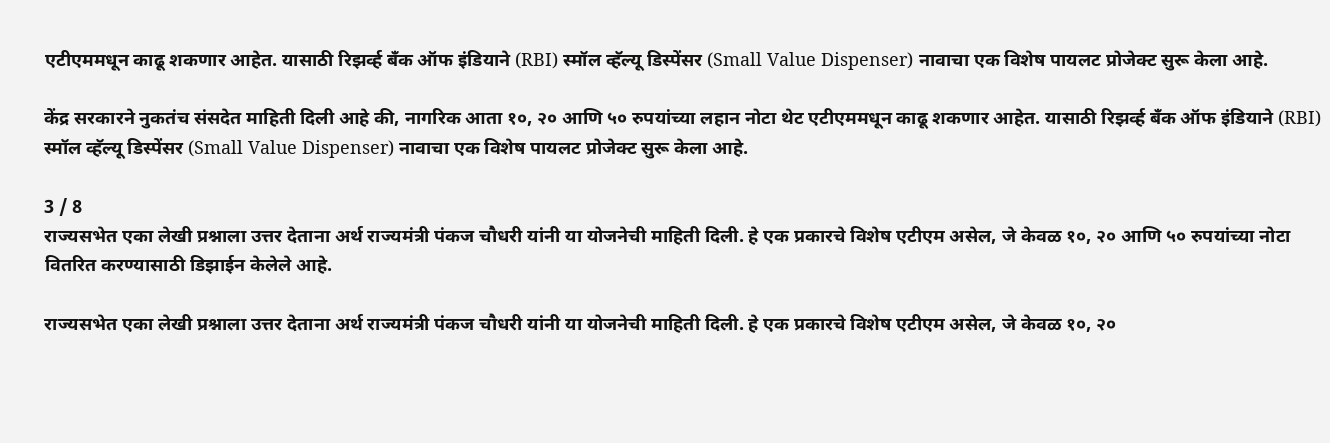एटीएममधून काढू शकणार आहेत. यासाठी रिझर्व्ह बँक ऑफ इंडियाने (RBI) स्मॉल व्हॅल्यू डिस्पेंसर (Small Value Dispenser) नावाचा एक विशेष पायलट प्रोजेक्ट सुरू केला आहे.

केंद्र सरकारने नुकतंच संसदेत माहिती दिली आहे की, नागरिक आता १०, २० आणि ५० रुपयांच्या लहान नोटा थेट एटीएममधून काढू शकणार आहेत. यासाठी रिझर्व्ह बँक ऑफ इंडियाने (RBI) स्मॉल व्हॅल्यू डिस्पेंसर (Small Value Dispenser) नावाचा एक विशेष पायलट प्रोजेक्ट सुरू केला आहे.

3 / 8
राज्यसभेत एका लेखी प्रश्नाला उत्तर देताना अर्थ राज्यमंत्री पंकज चौधरी यांनी या योजनेची माहिती दिली. हे एक प्रकारचे विशेष एटीएम असेल, जे केवळ १०, २० आणि ५० रुपयांच्या नोटा वितरित करण्यासाठी डिझाईन केलेले आहे.

राज्यसभेत एका लेखी प्रश्नाला उत्तर देताना अर्थ राज्यमंत्री पंकज चौधरी यांनी या योजनेची माहिती दिली. हे एक प्रकारचे विशेष एटीएम असेल, जे केवळ १०, २०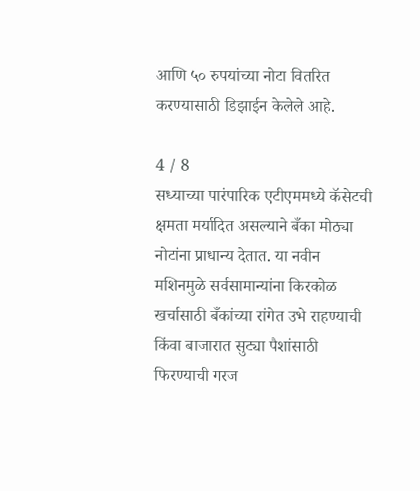आणि ५० रुपयांच्या नोटा वितरित करण्यासाठी डिझाईन केलेले आहे.

4 / 8
सध्याच्या पारंपारिक एटीएममध्ये कॅसेटची क्षमता मर्यादित असल्याने बँका मोठ्या नोटांना प्राधान्य देतात. या नवीन मशिनमुळे सर्वसामान्यांना किरकोळ खर्चासाठी बँकांच्या रांगेत उभे राहण्याची किंवा बाजारात सुट्या पैशांसाठी फिरण्याची गरज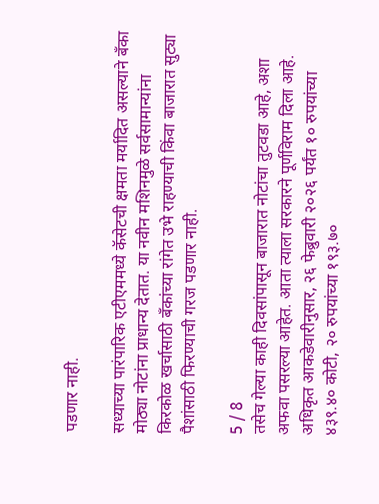पडणार नाही.

सध्याच्या पारंपारिक एटीएममध्ये कॅसेटची क्षमता मर्यादित असल्याने बँका मोठ्या नोटांना प्राधान्य देतात. या नवीन मशिनमुळे सर्वसामान्यांना किरकोळ खर्चासाठी बँकांच्या रांगेत उभे राहण्याची किंवा बाजारात सुट्या पैशांसाठी फिरण्याची गरज पडणार नाही.

5 / 8
तसेच गेल्या काही दिवसांपासून बाजारात नोटांचा तुटवडा आहे, अशा अफवा पसरल्या आहेत. आता त्याला सरकारने पूर्णविराम दिला आहे. अधिकृत आकडेवारीनुसार, २६ फेब्रुवारी २०२६ पर्यंत १० रुपयांच्या ४३९.४० कोटी, २० रुपयांच्या १९३.७०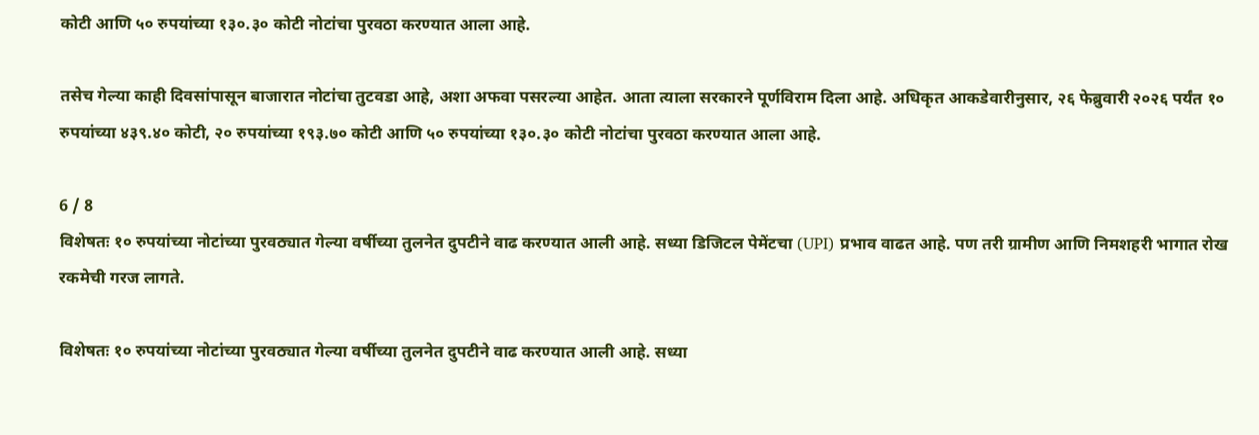कोटी आणि ५० रुपयांच्या १३०.३० कोटी नोटांचा पुरवठा करण्यात आला आहे.

तसेच गेल्या काही दिवसांपासून बाजारात नोटांचा तुटवडा आहे, अशा अफवा पसरल्या आहेत. आता त्याला सरकारने पूर्णविराम दिला आहे. अधिकृत आकडेवारीनुसार, २६ फेब्रुवारी २०२६ पर्यंत १० रुपयांच्या ४३९.४० कोटी, २० रुपयांच्या १९३.७० कोटी आणि ५० रुपयांच्या १३०.३० कोटी नोटांचा पुरवठा करण्यात आला आहे.

6 / 8
विशेषतः १० रुपयांच्या नोटांच्या पुरवठ्यात गेल्या वर्षीच्या तुलनेत दुपटीने वाढ करण्यात आली आहे. सध्या डिजिटल पेमेंटचा (UPI) प्रभाव वाढत आहे. पण तरी ग्रामीण आणि निमशहरी भागात रोख रकमेची गरज लागते.

विशेषतः १० रुपयांच्या नोटांच्या पुरवठ्यात गेल्या वर्षीच्या तुलनेत दुपटीने वाढ करण्यात आली आहे. सध्या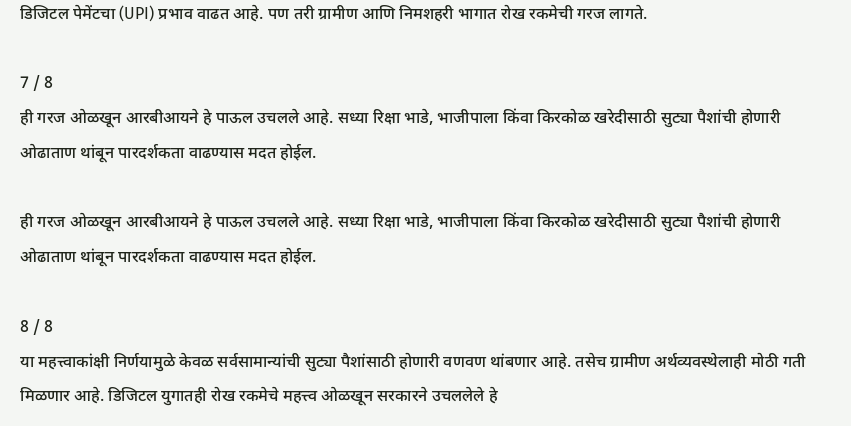डिजिटल पेमेंटचा (UPI) प्रभाव वाढत आहे. पण तरी ग्रामीण आणि निमशहरी भागात रोख रकमेची गरज लागते.

7 / 8
ही गरज ओळखून आरबीआयने हे पाऊल उचलले आहे. सध्या रिक्षा भाडे, भाजीपाला किंवा किरकोळ खरेदीसाठी सुट्या पैशांची होणारी ओढाताण थांबून पारदर्शकता वाढण्यास मदत होईल.

ही गरज ओळखून आरबीआयने हे पाऊल उचलले आहे. सध्या रिक्षा भाडे, भाजीपाला किंवा किरकोळ खरेदीसाठी सुट्या पैशांची होणारी ओढाताण थांबून पारदर्शकता वाढण्यास मदत होईल.

8 / 8
या महत्त्वाकांक्षी निर्णयामुळे केवळ सर्वसामान्यांची सुट्या पैशांसाठी होणारी वणवण थांबणार आहे. तसेच ग्रामीण अर्थव्यवस्थेलाही मोठी गती मिळणार आहे. डिजिटल युगातही रोख रकमेचे महत्त्व ओळखून सरकारने उचललेले हे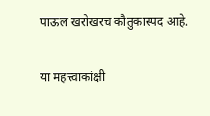पाऊल खरोखरच कौतुकास्पद आहे.

या महत्त्वाकांक्षी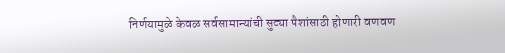निर्णयामुळे केवळ सर्वसामान्यांची सुट्या पैशांसाठी होणारी वणवण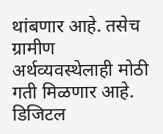थांबणार आहे. तसेच ग्रामीण अर्थव्यवस्थेलाही मोठी गती मिळणार आहे. डिजिटल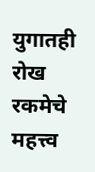युगातही रोख रकमेचे महत्त्व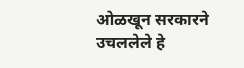ओळखून सरकारने उचललेले हे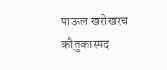पाऊल खरोखरच कौतुकास्पद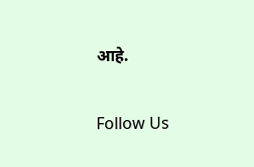आहे.

Follow Us